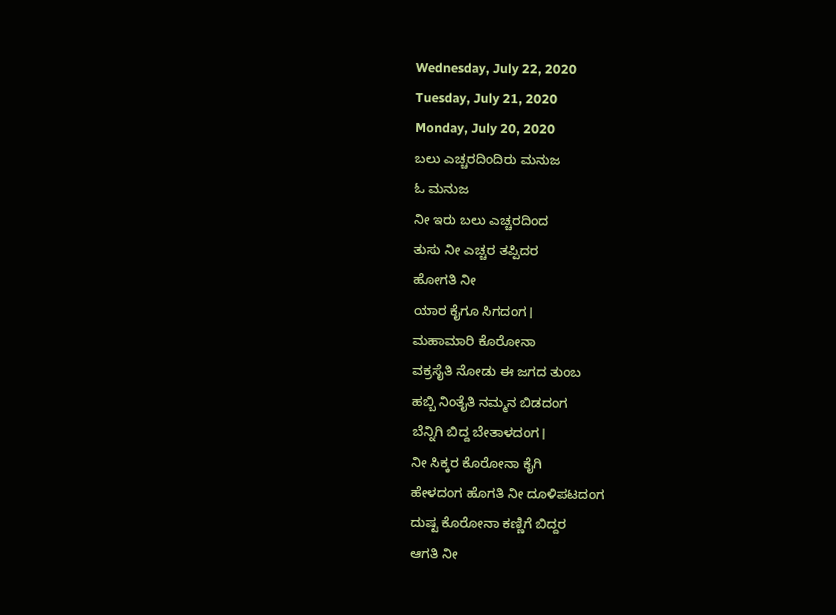Wednesday, July 22, 2020
Tuesday, July 21, 2020
Monday, July 20, 2020
ಬಲು ಎಚ್ಚರದಿಂದಿರು ಮನುಜ
ಓ ಮನುಜ
ನೀ ಇರು ಬಲು ಎಚ್ಚರದಿಂದ
ತುಸು ನೀ ಎಚ್ಚರ ತಪ್ಪಿದರ
ಹೋಗತಿ ನೀ
ಯಾರ ಕೈಗೂ ಸಿಗದಂಗ।
ಮಹಾಮಾರಿ ಕೊರೋನಾ
ವಕ್ರಸೈತಿ ನೋಡು ಈ ಜಗದ ತುಂಬ
ಹಬ್ಬಿ ನಿಂತೈತಿ ನಮ್ಮನ ಬಿಡದಂಗ
ಬೆನ್ನಿಗಿ ಬಿದ್ದ ಬೇತಾಳದಂಗ।
ನೀ ಸಿಕ್ಕರ ಕೊರೋನಾ ಕೈಗಿ
ಹೇಳದಂಗ ಹೊಗತಿ ನೀ ದೂಳಿಪಟದಂಗ
ದುಷ್ಟ ಕೊರೋನಾ ಕಣ್ಣಿಗೆ ಬಿದ್ದರ
ಆಗತಿ ನೀ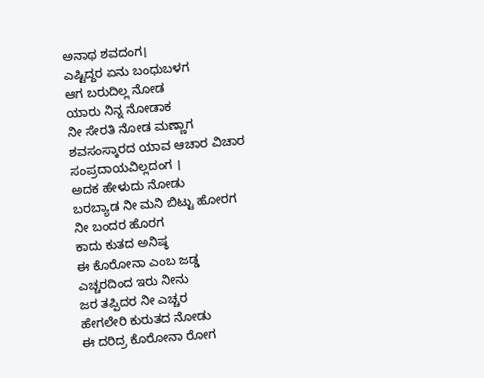ಅನಾಥ ಶವದಂಗ।
ಎಷ್ಟಿದ್ದರ ಏನು ಬಂಧುಬಳಗ
ಆಗ ಬರುದಿಲ್ಲ ನೋಡ
ಯಾರು ನಿನ್ನ ನೋಡಾಕ
ನೀ ಸೇರತಿ ನೋಡ ಮಣ್ಣಾಗ
ಶವಸಂಸ್ಕಾರದ ಯಾವ ಆಚಾರ ವಿಚಾರ ಸಂಪ್ರದಾಯವಿಲ್ಲದಂಗ ।
ಅದಕ ಹೇಳುದು ನೋಡು
ಬರಬ್ಯಾಡ ನೀ ಮನಿ ಬಿಟ್ಟು ಹೋರಗ
ನೀ ಬಂದರ ಹೊರಗ
ಕಾದು ಕುತದ ಅನಿಷ್ಠ
ಈ ಕೊರೋನಾ ಎಂಬ ಜಡ್ಡ
ಎಚ್ಚರದಿಂದ ಇರು ನೀನು
ಜರ ತಪ್ಪಿದರ ನೀ ಎಚ್ಚರ
ಹೇಗಲೇರಿ ಕುರುತದ ನೋಡು
ಈ ದರಿದ್ರ ಕೊರೋನಾ ರೋಗ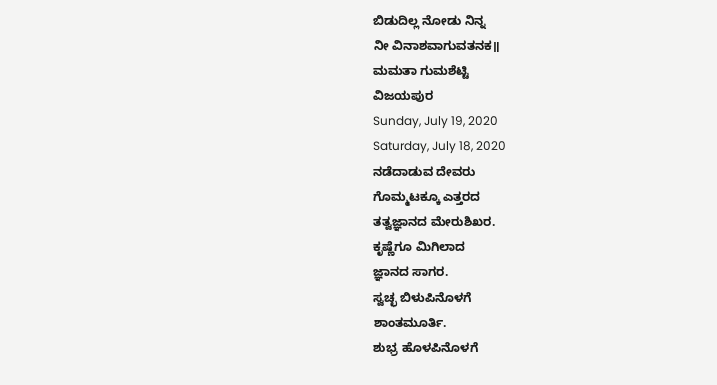ಬಿಡುದಿಲ್ಲ ನೋಡು ನಿನ್ನ
ನೀ ವಿನಾಶವಾಗುವತನಕ॥
ಮಮತಾ ಗುಮಶೆಟ್ಟಿ
ವಿಜಯಪುರ
Sunday, July 19, 2020
Saturday, July 18, 2020
ನಡೆದಾಡುವ ದೇವರು
ಗೊಮ್ಮಟಕ್ಕೂ ಎತ್ತರದ
ತತ್ವಜ್ಞಾನದ ಮೇರುಶಿಖರ.
ಕೃಷ್ಣೆಗೂ ಮಿಗಿಲಾದ
ಜ್ಞಾನದ ಸಾಗರ.
ಸ್ವಚ್ಛ ಬಿಳುಪಿನೊಳಗೆ
ಶಾಂತಮೂರ್ತಿ.
ಶುಭ್ರ ಹೊಳಪಿನೊಳಗೆ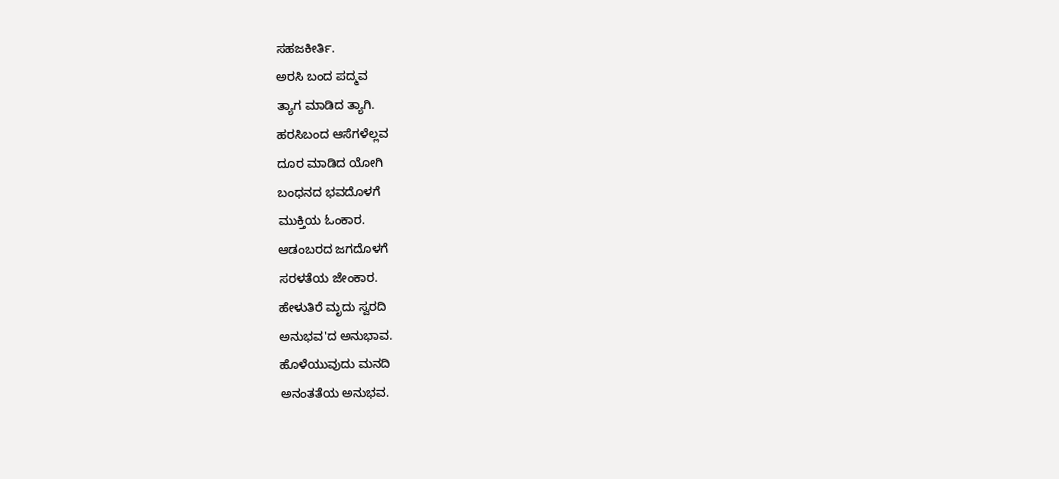ಸಹಜಕೀರ್ತಿ.
ಅರಸಿ ಬಂದ ಪದ್ಮವ
ತ್ಯಾಗ ಮಾಡಿದ ತ್ಯಾಗಿ.
ಹರಸಿಬಂದ ಆಸೆಗಳೆಲ್ಲವ
ದೂರ ಮಾಡಿದ ಯೋಗಿ
ಬಂಧನದ ಭವದೊಳಗೆ
ಮುಕ್ತಿಯ ಓಂಕಾರ.
ಆಡಂಬರದ ಜಗದೊಳಗೆ
ಸರಳತೆಯ ಜೇಂಕಾರ.
ಹೇಳುತಿರೆ ಮೃದು ಸ್ವರದಿ
ಅನುಭವ'ದ ಅನುಭಾವ.
ಹೊಳೆಯುವುದು ಮನದಿ
ಅನಂತತೆಯ ಅನುಭವ.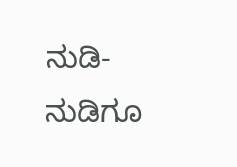ನುಡಿ-ನುಡಿಗೂ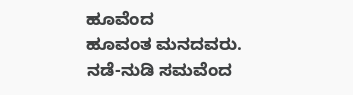ಹೂವೆಂದ
ಹೂವಂತ ಮನದವರು.
ನಡೆ-ನುಡಿ ಸಮವೆಂದ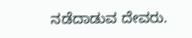ನಡೆದಾಡುವ ದೇವರು.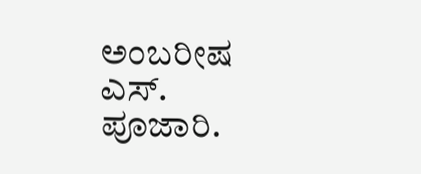ಅಂಬರೀಷ ಎಸ್. ಪೂಜಾರಿ.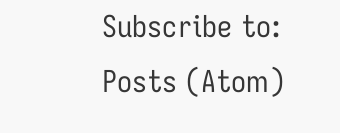Subscribe to:
Posts (Atom)